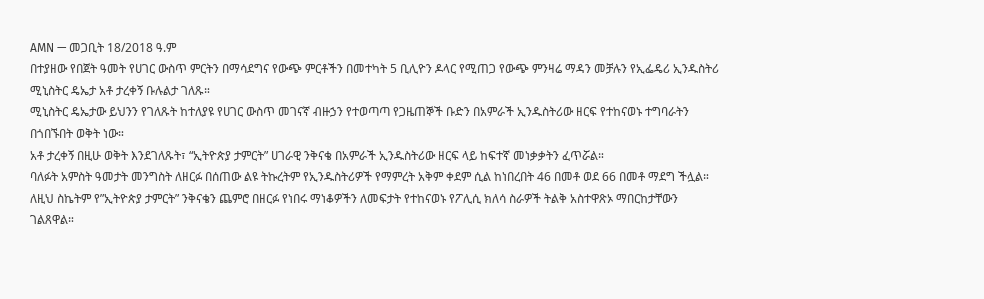AMN — መጋቢት 18/2018 ዓ.ም
በተያዘው የበጀት ዓመት የሀገር ውስጥ ምርትን በማሳደግና የውጭ ምርቶችን በመተካት 5 ቢሊዮን ዶላር የሚጠጋ የውጭ ምንዛሬ ማዳን መቻሉን የኢፌዴሪ ኢንዱስትሪ ሚኒስትር ዴኤታ አቶ ታረቀኝ ቡሉልታ ገለጹ።
ሚኒስትር ዴኤታው ይህንን የገለጹት ከተለያዩ የሀገር ውስጥ መገናኛ ብዙኃን የተወጣጣ የጋዜጠኞች ቡድን በአምራች ኢንዱስትሪው ዘርፍ የተከናወኑ ተግባራትን በጎበኙበት ወቅት ነው።
አቶ ታረቀኝ በዚሁ ወቅት እንደገለጹት፣ “ኢትዮጵያ ታምርት” ሀገራዊ ንቅናቄ በአምራች ኢንዱስትሪው ዘርፍ ላይ ከፍተኛ መነቃቃትን ፈጥሯል።
ባለፉት አምስት ዓመታት መንግስት ለዘርፉ በሰጠው ልዩ ትኩረትም የኢንዱስትሪዎች የማምረት አቅም ቀደም ሲል ከነበረበት 46 በመቶ ወደ 66 በመቶ ማደግ ችሏል።
ለዚህ ስኬትም የ”ኢትዮጵያ ታምርት” ንቅናቄን ጨምሮ በዘርፉ የነበሩ ማነቆዎችን ለመፍታት የተከናወኑ የፖሊሲ ክለሳ ስራዎች ትልቅ አስተዋጽኦ ማበርከታቸውን ገልጸዋል።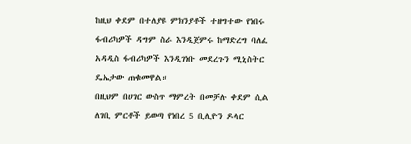ከዚህ ቀደም በተለያዩ ምክንያቶች ተዘግተው የነበሩ ፋብሪካዎች ዳግም ስራ እንዲጀምሩ ከማድረግ ባለፈ አዳዲስ ፋብሪካዎች እንዲገነቡ መደረጉን ሚኒስትር ዴኤታው ጠቁመዋል።
በዚህም በሀገር ውስጥ ማምረት በመቻሉ ቀደም ሲል ለገቢ ምርቶች ይወጣ የነበረ 5 ቢሊዮን ዶላር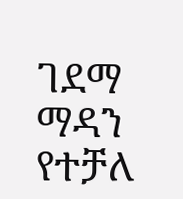ገደማ ማዳን የተቻለ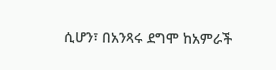ሲሆን፣ በአንጻሩ ደግሞ ከአምራች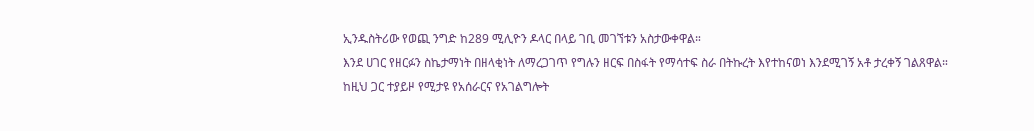ኢንዱስትሪው የወጪ ንግድ ከ289 ሚሊዮን ዶላር በላይ ገቢ መገኘቱን አስታውቀዋል።
እንደ ሀገር የዘርፉን ስኬታማነት በዘላቂነት ለማረጋገጥ የግሉን ዘርፍ በስፋት የማሳተፍ ስራ በትኩረት እየተከናወነ እንደሚገኝ አቶ ታረቀኝ ገልጸዋል።
ከዚህ ጋር ተያይዞ የሚታዩ የአሰራርና የአገልግሎት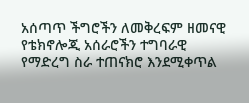አሰጣጥ ችግሮችን ለመቅረፍም ዘመናዊ የቴክኖሎጂ አሰራሮችን ተግባራዊ የማድረግ ስራ ተጠናክሮ እንደሚቀጥል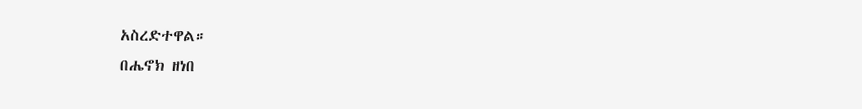አስረድተዋል።
በሔኖክ ዘነበ